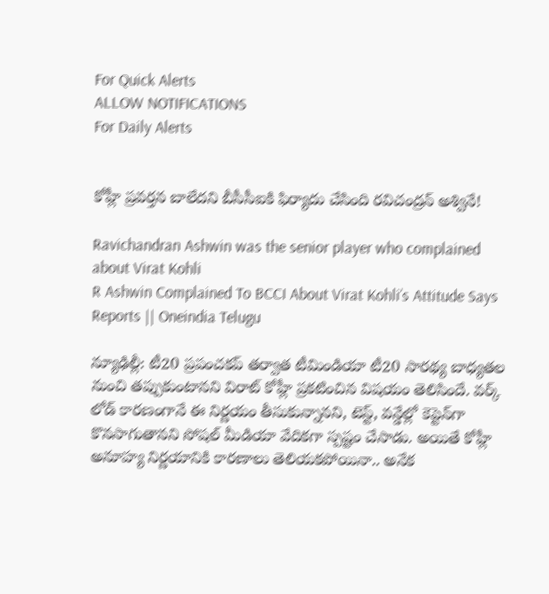For Quick Alerts
ALLOW NOTIFICATIONS
For Daily Alerts


కోహ్లీ ప్రవర్తన బాలేదని బీసీసీఐకి ఫిర్యాదు చేసింది రవిచంద్రన్ అశ్వినే!

Ravichandran Ashwin was the senior player who complained about Virat Kohli
R Ashwin Complained To BCCI About Virat Kohli’s Attitude Says Reports || Oneindia Telugu

న్యూఢిల్లీ: టీ20 ప్రపంచకప్ తర్వాత టీమిండియా టీ20 సారథ్య బాధ్యతల నుంచి తప్పుకుంటానని విరాట్ కోహ్లీ ప్రకటించిన విషయం తెలిసిందే. వర్క్ లోడ్ కారణంగానే ఈ నిర్ణయం తీసుకున్నానని, టెస్ట్, వన్డేల్లో కెప్టెన్‌గా కొనసాగుతానని సోషల్ మీడియా వేదికగా స్పష్టం చేసాడు. అయితే కోహ్లీ అనూహ్య నిర్ణయానికి కారణాలు తెలియకపోయినా.. అనేక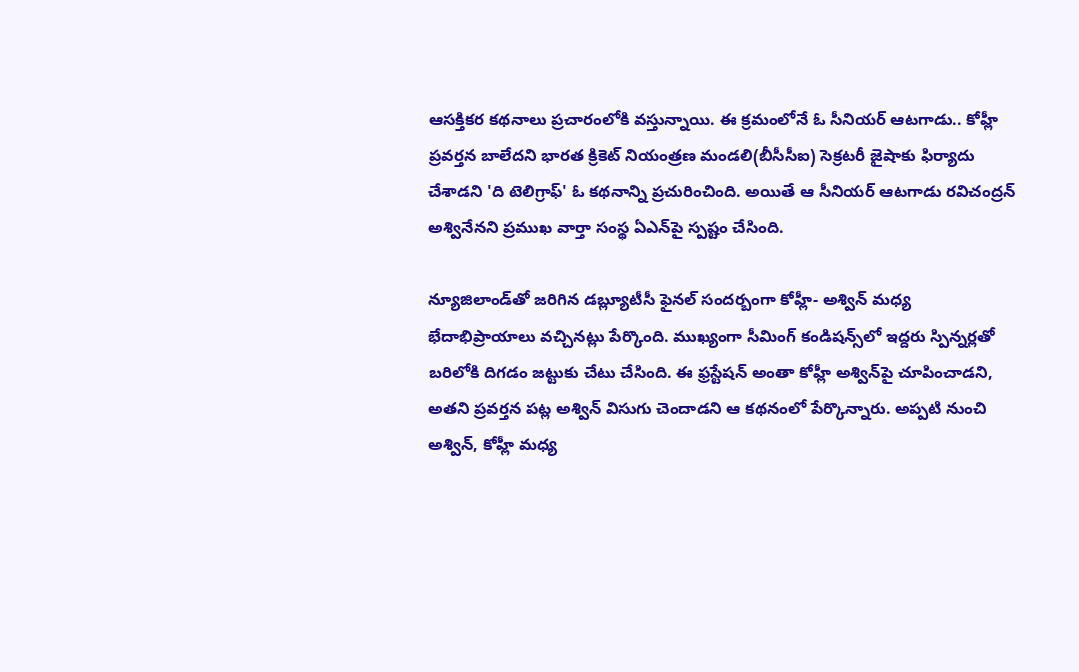ఆసక్తికర కథనాలు ప్రచారంలోకి వస్తున్నాయి. ఈ క్రమంలోనే ఓ సీనియర్ ఆటగాడు.. కోహ్లీ ప్రవర్తన బాలేదని భారత క్రికెట్ నియంత్రణ మండలి(బీసీసీఐ) సెక్రటరీ జైషాకు ఫిర్యాదు చేశాడని 'ది టెలిగ్రాఫ్' ఓ కథనాన్ని ప్రచురించింది. అయితే ఆ సీనియర్ ఆటగాడు రవిచంద్రన్ అశ్వినేనని ప్రముఖ వార్తా సంస్థ ఏఎన్‌పై స్పష్టం చేసింది.

న్యూజిలాండ్‌తో జరిగిన డబ్ల్యూటీసీ ఫైనల్ సందర్బంగా కోహ్లీ- అశ్విన్ మధ్య భేదాభిప్రాయాలు వచ్చినట్లు పేర్కొంది. ముఖ్యంగా సీమింగ్ కండిషన్స్‌లో ఇద్దరు స్పిన్నర్లతో బరిలోకి దిగడం జట్టుకు చేటు చేసింది. ఈ ఫ్రస్టేషన్ అంతా కోహ్లీ అశ్విన్‌పై చూపించాడని, అతని ప్రవర్తన పట్ల అశ్విన్ విసుగు చెందాడని ఆ కథనంలో పేర్కొన్నారు. అప్పటి నుంచి అశ్విన్, కోహ్లీ మధ్య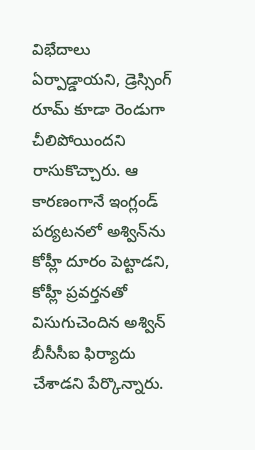విభేదాలు ఏర్పాడ్డాయని, డ్రెస్సింగ్ రూమ్ కూడా రెండుగా చీలిపోయిందని రాసుకొచ్చారు. ఆ కారణంగానే ఇంగ్లండ్ పర్యటనలో అశ్విన్‌ను కోహ్లీ దూరం పెట్టాడని, కోహ్లీ ప్రవర్తనతో విసుగుచెందిన అశ్విన్ బీసీసీఐ ఫిర్యాదు చేశాడని పేర్కొన్నారు.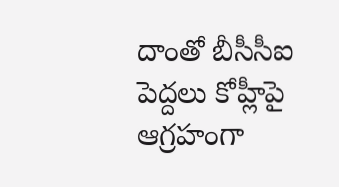దాంతో బీసీసీఐ పెద్దలు కోహ్లీపై ఆగ్రహంగా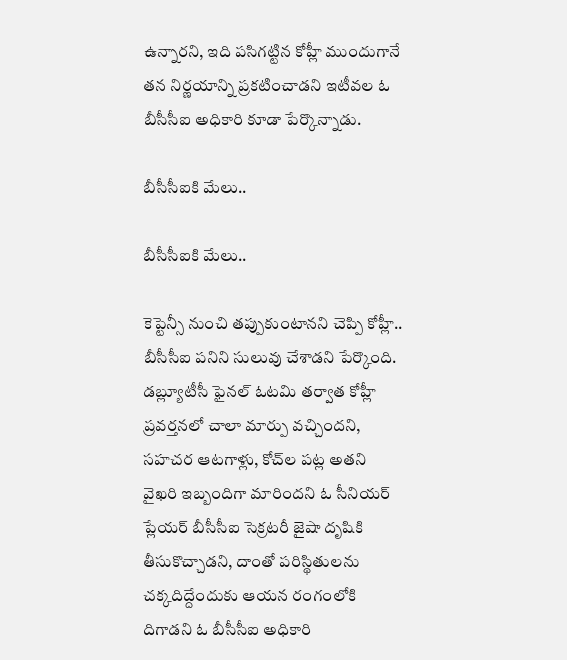ఉన్నారని, ఇది పసిగట్టిన కోహ్లీ ముందుగానే తన నిర్ణయాన్ని ప్రకటించాడని ఇటీవల ఓ బీసీసీఐ అధికారి కూడా పేర్కొన్నాడు.

బీసీసీఐకి మేలు..

బీసీసీఐకి మేలు..

కెప్టెన్సీ నుంచి తప్పుకుంటానని చెప్పి కోహ్లీ.. బీసీసీఐ పనిని సులువు చేశాడని పేర్కొంది. డబ్ల్యూటీసీ ఫైనల్ ఓటమి తర్వాత కోహ్లీ ప్రవర్తనలో చాలా మార్పు వచ్చిందని, సహచర ఆటగాళ్లు, కోచ్‌ల పట్ల అతని వైఖరి ఇబ్బందిగా మారిందని ఓ సీనియర్ ప్లేయర్ బీసీసీఐ సెక్రటరీ జైషా దృషికి తీసుకొచ్చాడని, దాంతో పరిస్థితులను చక్కదిద్దేందుకు ఆయన రంగంలోకి దిగాడని ఓ బీసీసీఐ అధికారి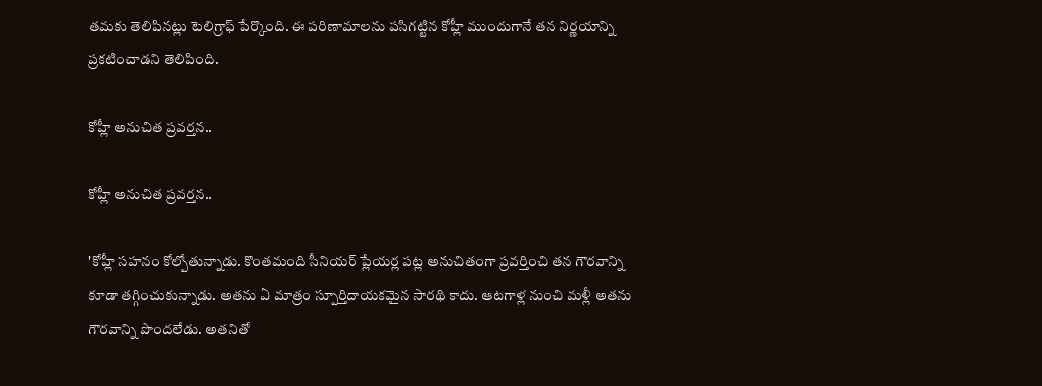తమకు తెలిపినట్లు టెలిగ్రాఫ్ పేర్కొంది. ఈ పరిణామాలను పసిగట్టిన కోహ్లీ ముందుగానే తన నిర్ణయాన్ని ప్రకటించాడని తెలిపింది.

కోహ్లీ అనుచిత ప్రవర్తన..

కోహ్లీ అనుచిత ప్రవర్తన..

'కోహ్లీ సహనం కోల్పోతున్నాడు. కొంతమంది సీనియర్ ప్లేయర్ల పట్ల అనుచితంగా ప్రవర్తించి తన గౌరవాన్ని కూడా తగ్గించుకున్నాడు. అతను ఏ మాత్రం స్పూర్తిదాయకమైన సారథి కాదు. ఆటగాళ్ల నుంచి మళ్లీ అతను గౌరవాన్ని పొందలేడు. అతనితో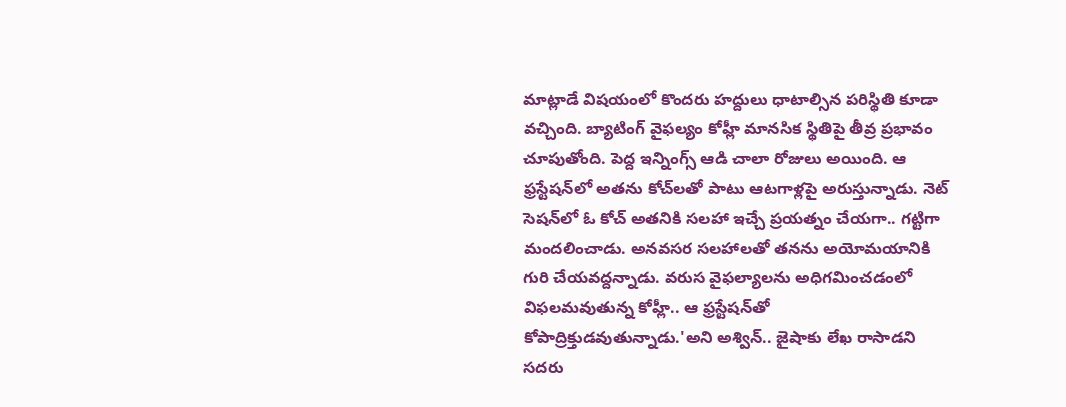మాట్లాడే విషయంలో కొందరు హద్దులు ధాటాల్సిన పరిస్థితి కూడా వచ్చింది. బ్యాటింగ్ వైఫల్యం కోహ్లీ మానసిక స్థితిపై తీవ్ర ప్రభావం చూపుతోంది. పెద్ద ఇన్నింగ్స్ ఆడి చాలా రోజులు అయింది. ఆ ఫ్రస్టేషన్‌లో అతను కోచ్‌లతో పాటు ఆటగాళ్లపై అరుస్తున్నాడు. నెట్ సెషన్‌లో ఓ కోచ్ అతనికి సలహా ఇచ్చే ప్రయత్నం చేయగా.. గట్టిగా మందలించాడు. అనవసర సలహాలతో తనను అయోమయానికి గురి చేయవద్దన్నాడు. వరుస వైఫల్యాలను అధిగమించడంలో విఫలమవుతున్న కోహ్లీ.. ఆ ఫ్రస్టేషన్‌తో కోపాద్రిక్తుడవుతున్నాడు.'అని అశ్విన్.. జైషాకు లేఖ రాసాడని సదరు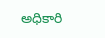అధికారి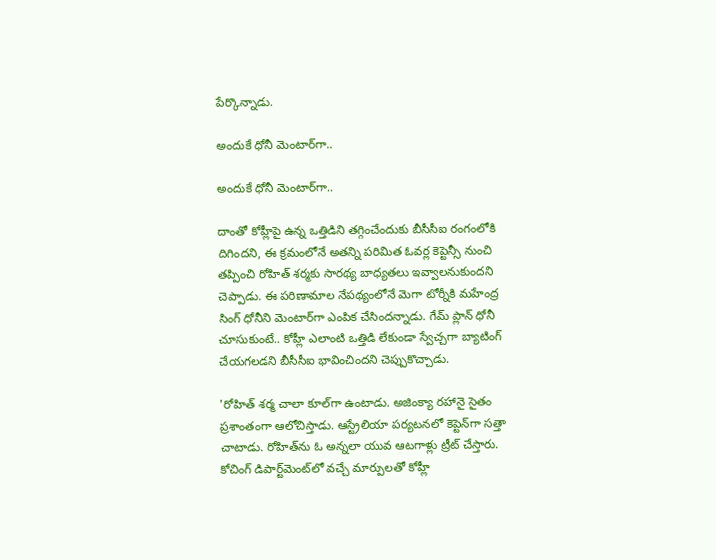పేర్కొన్నాడు.

అందుకే ధోనీ మెంటార్‌గా..

అందుకే ధోనీ మెంటార్‌గా..

దాంతో కోహ్లీపై ఉన్న ఒత్తిడిని తగ్గించేందుకు బీసీసీఐ రంగంలోకి దిగిందని, ఈ క్రమంలోనే అతన్ని పరిమిత ఓవర్ల కెప్టెన్సీ నుంచి తప్పించి రోహిత్ శర్మకు సారథ్య బాధ్యతలు ఇవ్వాలనుకుందని చెప్పాడు. ఈ పరిణామాల నేపథ్యంలోనే మెగా టోర్నీకి మహేంద్ర సింగ్ ధోనీని మెంటార్‌గా ఎంపిక చేసిందన్నాడు. గేమ్ ప్లాన్ ధోనీ చూసుకుంటే.. కోహ్లీ ఎలాంటి ఒత్తిడి లేకుండా స్వేచ్చగా బ్యాటింగ్ చేయగలడని బీసీసీఐ భావించిందని చెప్పుకొచ్చాడు.

'రోహిత్ శర్మ చాలా కూల్‌గా ఉంటాడు. అజింక్యా రహానై సైతం ప్రశాంతంగా ఆలోచిస్తాడు. ఆస్ట్రేలియా పర్యటనలో కెప్టెన్‌‌గా సత్తా చాటాడు. రోహిత్‌ను ఓ అన్నలా యువ ఆటగాళ్లు ట్రీట్ చేస్తారు. కోచింగ్ డిపార్ట్‌మెంట్‌లో వచ్చే మార్పులతో కోహ్లీ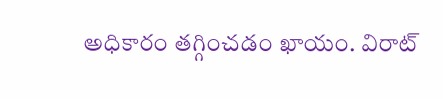అధికారం తగ్గించడం ఖాయం. విరాట్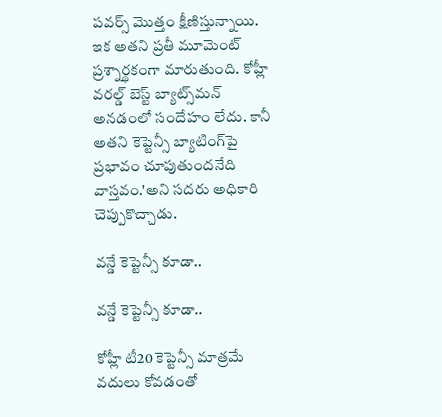పవర్స్ మొత్తం క్షీణిస్తున్నాయి. ఇక అతని ప్రతీ మూమెంట్ ప్రశ్నార్థకంగా మారుతుంది. కోహ్లీ వరల్డ్ బెస్ట్ బ్యాట్స్‌మన్ అనడంలో సందేహం లేదు. కానీ అతని కెప్టెన్సీ బ్యాటింగ్‌పై ప్రభావం చూపుతుందనేది వాస్తవం.'అని సదరు అధికారి చెప్పుకొచ్చాడు.

వన్డే కెప్టెన్సీ కూడా..

వన్డే కెప్టెన్సీ కూడా..

కోహ్లీ టీ20 కెప్టెన్సీ మాత్రమే వదులు కోవడంతో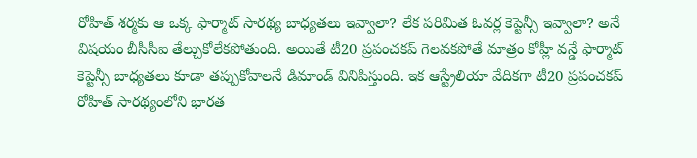రోహిత్ శర్మకు ఆ ఒక్క ఫార్మాట్ సారథ్య బాధ్యతలు ఇవ్వాలా? లేక పరిమిత ఓవర్ల కెప్టెన్సీ ఇవ్వాలా? అనే విషయం బీసీసీఐ తేల్చుకోలేకపోతుంది. అయితే టీ20 ప్రపంచకప్‌ గెలవకపోతే మాత్రం కోహ్లీ వన్డే ఫార్మాట్‌ కెప్టెన్సీ బాధ్యతలు కూడా తప్పుకోవాలనే డిమాండ్ వినిపిస్తుంది. ఇక ఆస్ట్రేలియా వేదికగా టీ20 ప్రపంచకప్ రోహిత్ సారథ్యంలోని భారత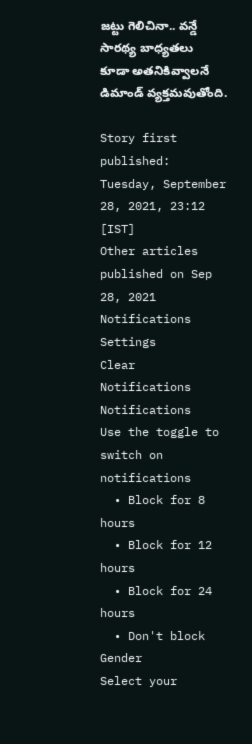జట్టు గెలిచినా.. వన్డే సారథ్య బాధ్యతలు కూడా అతనికివ్వాలనే డిమాండ్ వ్యక్తమవుతోంది.

Story first published: Tuesday, September 28, 2021, 23:12 [IST]
Other articles published on Sep 28, 2021
Notifications
Settings
Clear Notifications
Notifications
Use the toggle to switch on notifications
  • Block for 8 hours
  • Block for 12 hours
  • Block for 24 hours
  • Don't block
Gender
Select your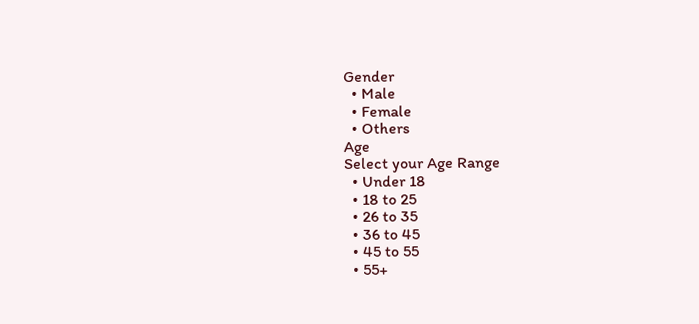Gender
  • Male
  • Female
  • Others
Age
Select your Age Range
  • Under 18
  • 18 to 25
  • 26 to 35
  • 36 to 45
  • 45 to 55
  • 55+